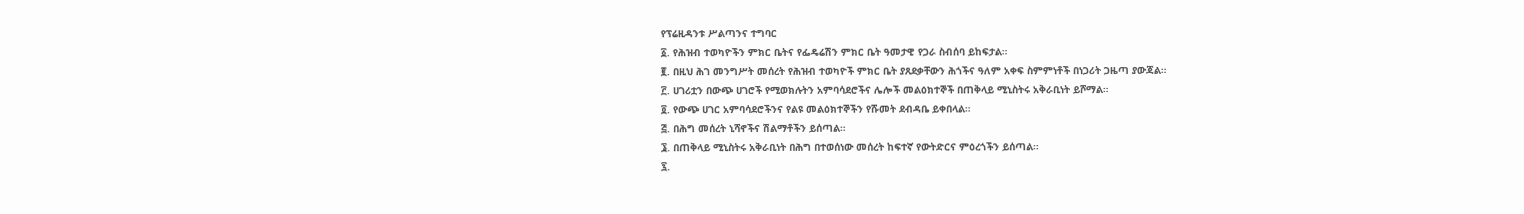የፕሬዚዳንቱ ሥልጣንና ተግባር
፩. የሕዝብ ተወካዮችን ምክር ቤትና የፌዴሬሽን ምክር ቤት ዓመታዊ የጋራ ስብሰባ ይከፍታል።
፪. በዚህ ሕገ መንግሥት መሰረት የሕዝብ ተወካዮች ምክር ቤት ያጸደቃቸውን ሕጎችና ዓለም አቀፍ ስምምነቶች በነጋሪት ጋዜጣ ያውጃል።
፫. ሀገሪቷን በውጭ ሀገሮች የሚወክሉትን አምባሳደሮችና ሌሎች መልዕክተኞች በጠቅላይ ሚኒስትሩ አቅራቢነት ይሾማል።
፬. የውጭ ሀገር አምባሳደሮችንና የልዩ መልዕክተኞችን የሹመት ደብዳቤ ይቀበላል።
፭. በሕግ መሰረት ኒሻኖችና ሽልማቶችን ይሰጣል።
፮. በጠቅላይ ሚኒስትሩ አቅራቢነት በሕግ በተወሰነው መሰረት ከፍተኛ የውትድርና ምዕረጎችን ይሰጣል።
፯.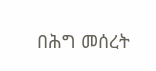በሕግ መሰረት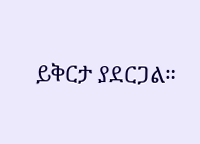ይቅርታ ያደርጋል።